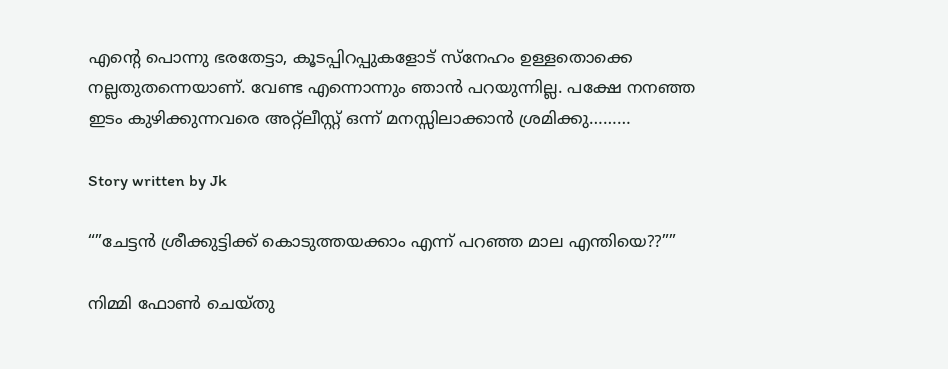എന്റെ പൊന്നു ഭരതേട്ടാ, കൂടപ്പിറപ്പുകളോട് സ്നേഹം ഉള്ളതൊക്കെ നല്ലതുതന്നെയാണ്. വേണ്ട എന്നൊന്നും ഞാൻ പറയുന്നില്ല. പക്ഷേ നനഞ്ഞ ഇടം കുഴിക്കുന്നവരെ അറ്റ്ലീസ്റ്റ് ഒന്ന് മനസ്സിലാക്കാൻ ശ്രമിക്കു………

Story written by Jk

“”ചേട്ടൻ ശ്രീക്കുട്ടിക്ക് കൊടുത്തയക്കാം എന്ന് പറഞ്ഞ മാല എന്തിയെ??””

നിമ്മി ഫോൺ ചെയ്തു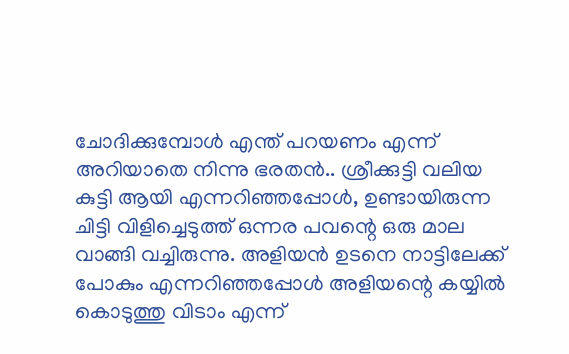ചോദിക്കുമ്പോൾ എന്ത് പറയണം എന്ന് അറിയാതെ നിന്നു ഭരതൻ.. ശ്രീക്കുട്ടി വലിയ കുട്ടി ആയി എന്നറിഞ്ഞപ്പോൾ, ഉണ്ടായിരുന്ന ചിട്ടി വിളിച്ചെടുത്ത് ഒന്നര പവന്റെ ഒരു മാല വാങ്ങി വച്ചിരുന്നു. അളിയൻ ഉടനെ നാട്ടിലേക്ക് പോകും എന്നറിഞ്ഞപ്പോൾ അളിയന്റെ കയ്യിൽ കൊടുത്തു വിടാം എന്ന്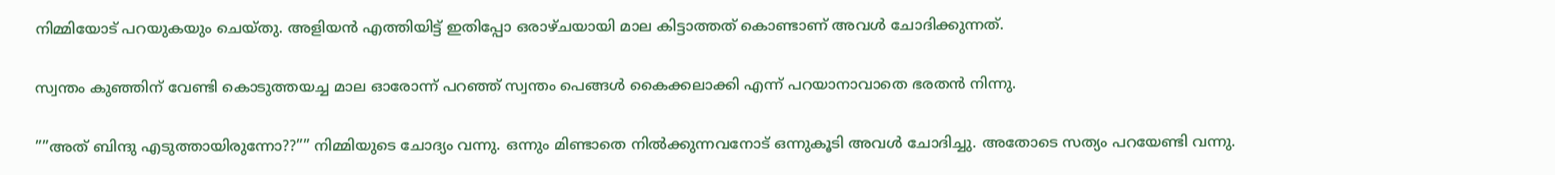നിമ്മിയോട് പറയുകയും ചെയ്തു. അളിയൻ എത്തിയിട്ട് ഇതിപ്പോ ഒരാഴ്ചയായി മാല കിട്ടാത്തത് കൊണ്ടാണ് അവൾ ചോദിക്കുന്നത്.

സ്വന്തം കുഞ്ഞിന് വേണ്ടി കൊടുത്തയച്ച മാല ഓരോന്ന് പറഞ്ഞ് സ്വന്തം പെങ്ങൾ കൈക്കലാക്കി എന്ന് പറയാനാവാതെ ഭരതൻ നിന്നു.

””അത് ബിന്ദു എടുത്തായിരുന്നോ??”” നിമ്മിയുടെ ചോദ്യം വന്നു. ഒന്നും മിണ്ടാതെ നിൽക്കുന്നവനോട് ഒന്നുകൂടി അവൾ ചോദിച്ചു. അതോടെ സത്യം പറയേണ്ടി വന്നു.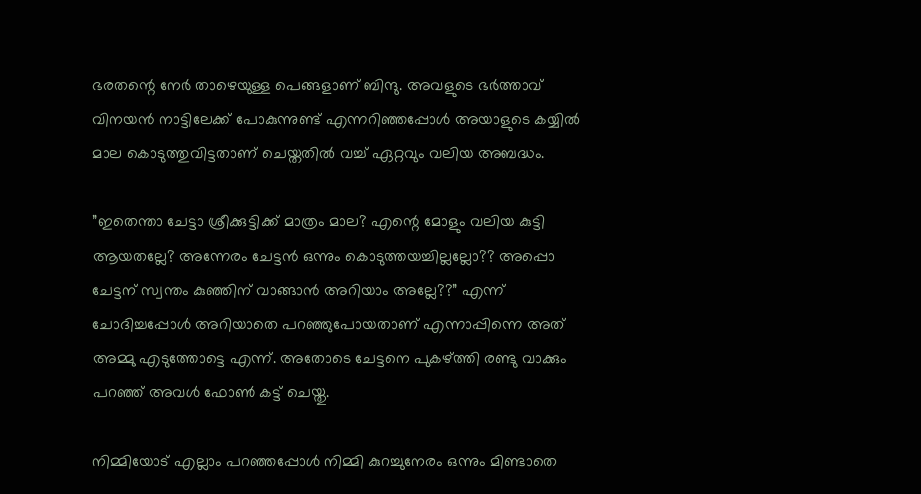ഭരതന്റെ നേർ താഴെയുള്ള പെങ്ങളാണ് ബിന്ദു. അവളുടെ ഭർത്താവ് വിനയൻ നാട്ടിലേക്ക് പോകുന്നുണ്ട് എന്നറിഞ്ഞപ്പോൾ അയാളുടെ കയ്യിൽ മാല കൊടുത്തുവിട്ടതാണ് ചെയ്തതിൽ വച്ച് ഏറ്റവും വലിയ അബദ്ധം.

”ഇതെന്താ ചേട്ടാ ശ്രീക്കുട്ടിക്ക് മാത്രം മാല? എന്റെ മോളും വലിയ കുട്ടി ആയതല്ലേ? അന്നേരം ചേട്ടൻ ഒന്നും കൊടുത്തയച്ചില്ലല്ലോ?? അപ്പൊ ചേട്ടന് സ്വന്തം കുഞ്ഞിന് വാങ്ങാൻ അറിയാം അല്ലേ??” എന്ന് ചോദിച്ചപ്പോൾ അറിയാതെ പറഞ്ഞുപോയതാണ് എന്നാപ്പിന്നെ അത് അമ്മു എടുത്തോട്ടെ എന്ന്. അതോടെ ചേട്ടനെ പുകഴ്ത്തി രണ്ടു വാക്കും പറഞ്ഞ് അവൾ ഫോൺ കട്ട് ചെയ്തു.

നിമ്മിയോട് എല്ലാം പറഞ്ഞപ്പോൾ നിമ്മി കുറച്ചുനേരം ഒന്നും മിണ്ടാതെ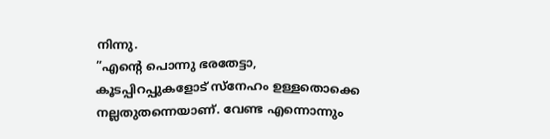നിന്നു.
”എന്റെ പൊന്നു ഭരതേട്ടാ, കൂടപ്പിറപ്പുകളോട് സ്നേഹം ഉള്ളതൊക്കെ നല്ലതുതന്നെയാണ്. വേണ്ട എന്നൊന്നും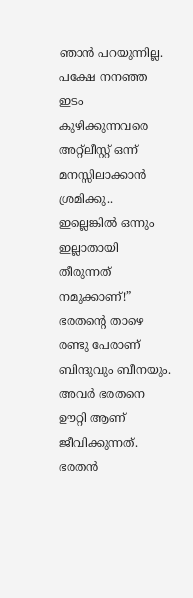ഞാൻ പറയുന്നില്ല. പക്ഷേ നനഞ്ഞ ഇടം കുഴിക്കുന്നവരെ അറ്റ്ലീസ്റ്റ് ഒന്ന് മനസ്സിലാക്കാൻ ശ്രമിക്കു.. ഇല്ലെങ്കിൽ ഒന്നും ഇല്ലാതായി തീരുന്നത് നമുക്കാണ്!” ഭരതന്റെ താഴെ രണ്ടു പേരാണ് ബിന്ദുവും ബീനയും. അവർ ഭരതനെ ഊറ്റി ആണ് ജീവിക്കുന്നത്. ഭരതൻ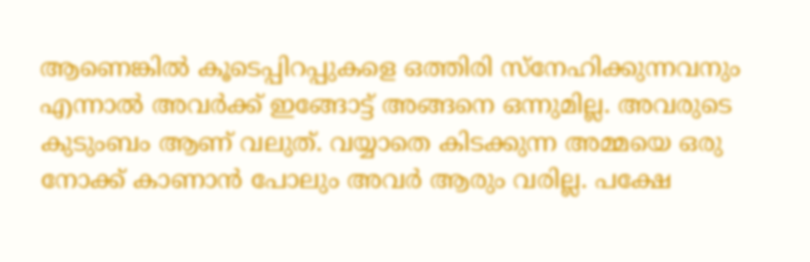ആണെങ്കിൽ കൂടെപ്പിറപ്പുകളെ ഒത്തിരി സ്നേഹിക്കുന്നവനും എന്നാൽ അവർക്ക് ഇങ്ങോട്ട് അങ്ങനെ ഒന്നുമില്ല. അവരുടെ കുടുംബം ആണ് വലുത്. വയ്യാതെ കിടക്കുന്ന അമ്മയെ ഒരു നോക്ക് കാണാൻ പോലും അവർ ആരും വരില്ല. പക്ഷേ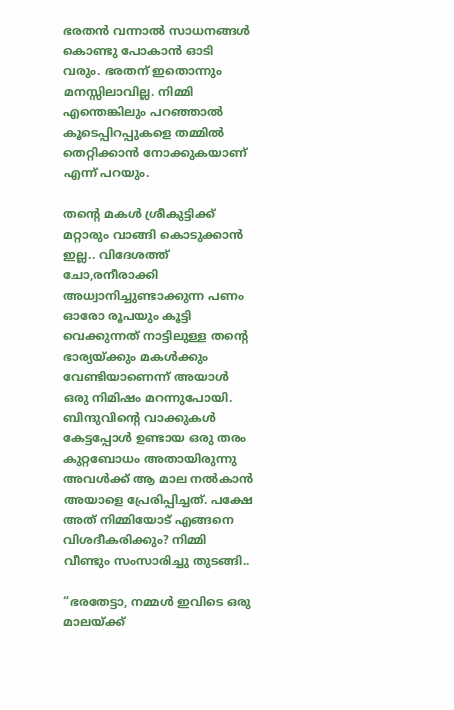ഭരതൻ വന്നാൽ സാധനങ്ങൾ കൊണ്ടു പോകാൻ ഓടി വരും. ഭരതന് ഇതൊന്നും മനസ്സിലാവില്ല. നിമ്മി എന്തെങ്കിലും പറഞ്ഞാൽ കൂടെപ്പിറപ്പുകളെ തമ്മിൽ തെറ്റിക്കാൻ നോക്കുകയാണ് എന്ന് പറയും.

തന്റെ മകൾ ശ്രീകുട്ടിക്ക് മറ്റാരും വാങ്ങി കൊടുക്കാൻ ഇല്ല.. വിദേശത്ത് ചോ,രനീരാക്കി അധ്വാനിച്ചുണ്ടാക്കുന്ന പണം ഓരോ രൂപയും കൂട്ടി വെക്കുന്നത് നാട്ടിലുള്ള തന്റെ ഭാര്യയ്ക്കും മകൾക്കും വേണ്ടിയാണെന്ന് അയാൾ ഒരു നിമിഷം മറന്നുപോയി. ബിന്ദുവിന്റെ വാക്കുകൾ കേട്ടപ്പോൾ ഉണ്ടായ ഒരു തരം കുറ്റബോധം അതായിരുന്നു അവൾക്ക് ആ മാല നൽകാൻ അയാളെ പ്രേരിപ്പിച്ചത്. പക്ഷേ അത് നിമ്മിയോട് എങ്ങനെ വിശദീകരിക്കും? നിമ്മി വീണ്ടും സംസാരിച്ചു തുടങ്ങി..

“ഭരതേട്ടാ, നമ്മൾ ഇവിടെ ഒരു മാലയ്ക്ക്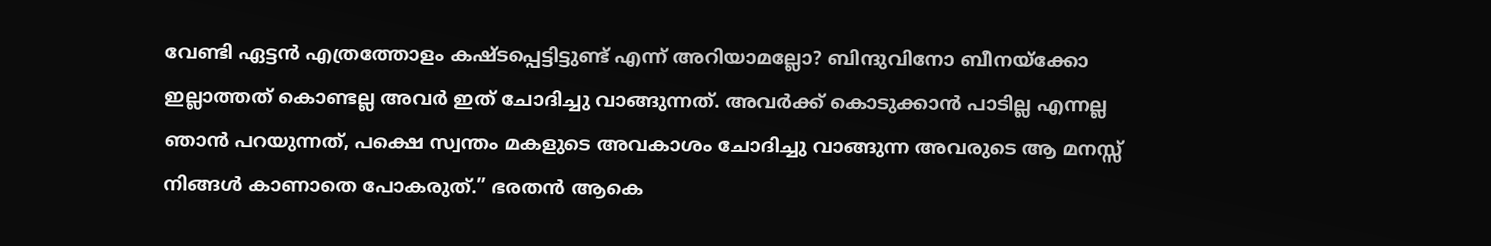വേണ്ടി ഏട്ടൻ എത്രത്തോളം കഷ്ടപ്പെട്ടിട്ടുണ്ട് എന്ന് അറിയാമല്ലോ? ബിന്ദുവിനോ ബീനയ്ക്കോ ഇല്ലാത്തത് കൊണ്ടല്ല അവർ ഇത് ചോദിച്ചു വാങ്ങുന്നത്. അവർക്ക് കൊടുക്കാൻ പാടില്ല എന്നല്ല ഞാൻ പറയുന്നത്, പക്ഷെ സ്വന്തം മകളുടെ അവകാശം ചോദിച്ചു വാങ്ങുന്ന അവരുടെ ആ മനസ്സ് നിങ്ങൾ കാണാതെ പോകരുത്.” ഭരതൻ ആകെ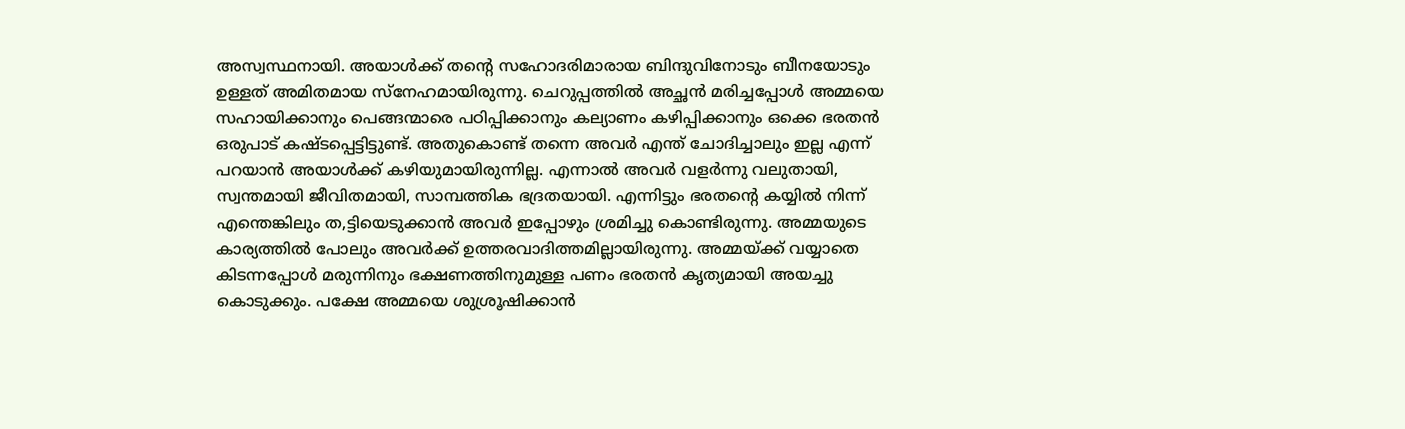അസ്വസ്ഥനായി. അയാൾക്ക് തന്റെ സഹോദരിമാരായ ബിന്ദുവിനോടും ബീനയോടും ഉള്ളത് അമിതമായ സ്നേഹമായിരുന്നു. ചെറുപ്പത്തിൽ അച്ഛൻ മരിച്ചപ്പോൾ അമ്മയെ സഹായിക്കാനും പെങ്ങന്മാരെ പഠിപ്പിക്കാനും കല്യാണം കഴിപ്പിക്കാനും ഒക്കെ ഭരതൻ ഒരുപാട് കഷ്ടപ്പെട്ടിട്ടുണ്ട്. അതുകൊണ്ട് തന്നെ അവർ എന്ത് ചോദിച്ചാലും ഇല്ല എന്ന് പറയാൻ അയാൾക്ക് കഴിയുമായിരുന്നില്ല. എന്നാൽ അവർ വളർന്നു വലുതായി, സ്വന്തമായി ജീവിതമായി, സാമ്പത്തിക ഭദ്രതയായി. എന്നിട്ടും ഭരതന്റെ കയ്യിൽ നിന്ന് എന്തെങ്കിലും ത,ട്ടിയെടുക്കാൻ അവർ ഇപ്പോഴും ശ്രമിച്ചു കൊണ്ടിരുന്നു. അമ്മയുടെ കാര്യത്തിൽ പോലും അവർക്ക് ഉത്തരവാദിത്തമില്ലായിരുന്നു. അമ്മയ്ക്ക് വയ്യാതെ കിടന്നപ്പോൾ മരുന്നിനും ഭക്ഷണത്തിനുമുള്ള പണം ഭരതൻ കൃത്യമായി അയച്ചു കൊടുക്കും. പക്ഷേ അമ്മയെ ശുശ്രൂഷിക്കാൻ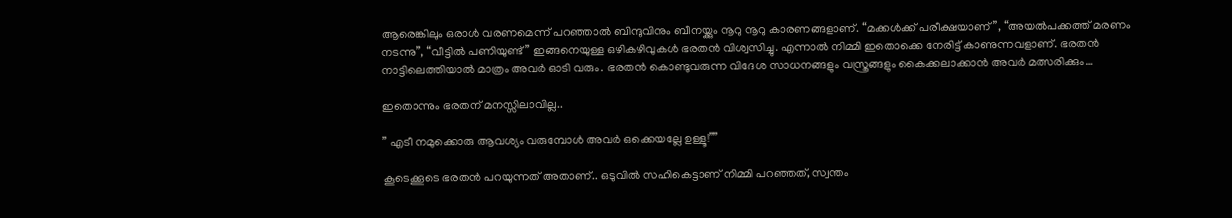ആരെങ്കിലും ഒരാൾ വരണമെന്ന് പറഞ്ഞാൽ ബിന്ദുവിനും ബീനയ്ക്കും നൂറു നൂറു കാരണങ്ങളാണ്. “മക്കൾക്ക് പരീക്ഷയാണ്”, “അയൽപക്കത്ത് മരണം നടന്നു”, “വീട്ടിൽ പണിയുണ്ട്” ഇങ്ങനെയുള്ള ഒഴികഴിവുകൾ ഭരതൻ വിശ്വസിച്ചു. എന്നാൽ നിമ്മി ഇതൊക്കെ നേരിട്ട് കാണുന്നവളാണ്. ഭരതൻ നാട്ടിലെത്തിയാൽ മാത്രം അവർ ഓടി വരും. ഭരതൻ കൊണ്ടുവരുന്ന വിദേശ സാധനങ്ങളും വസ്ത്രങ്ങളും കൈക്കലാക്കാൻ അവർ മത്സരിക്കും…

ഇതൊന്നും ഭരതന് മനസ്സിലാവില്ല..

” എടീ നമുക്കൊരു ആവശ്യം വരുമ്പോൾ അവർ ഒക്കെയല്ലേ ഉള്ളൂ!””

കൂടെക്കൂടെ ഭരതൻ പറയുന്നത് അതാണ്.. ഒടുവിൽ സഹികെട്ടാണ് നിമ്മി പറഞ്ഞത്, സ്വന്തം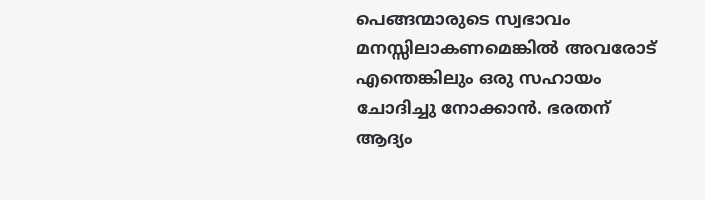പെങ്ങന്മാരുടെ സ്വഭാവം മനസ്സിലാകണമെങ്കിൽ അവരോട് എന്തെങ്കിലും ഒരു സഹായം ചോദിച്ചു നോക്കാൻ. ഭരതന് ആദ്യം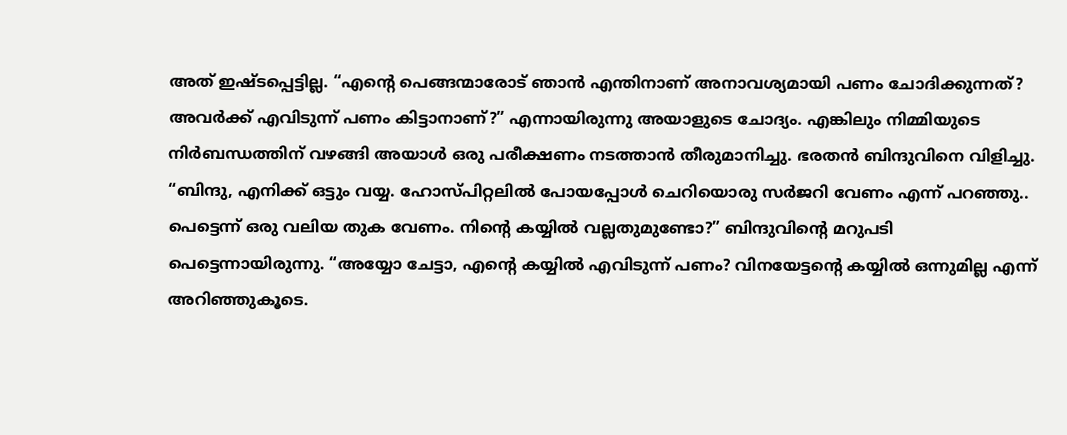അത് ഇഷ്ടപ്പെട്ടില്ല. “എന്റെ പെങ്ങന്മാരോട് ഞാൻ എന്തിനാണ് അനാവശ്യമായി പണം ചോദിക്കുന്നത്? അവർക്ക് എവിടുന്ന് പണം കിട്ടാനാണ്?” എന്നായിരുന്നു അയാളുടെ ചോദ്യം. എങ്കിലും നിമ്മിയുടെ നിർബന്ധത്തിന് വഴങ്ങി അയാൾ ഒരു പരീക്ഷണം നടത്താൻ തീരുമാനിച്ചു. ഭരതൻ ബിന്ദുവിനെ വിളിച്ചു. “ബിന്ദു, എനിക്ക് ഒട്ടും വയ്യ. ഹോസ്പിറ്റലിൽ പോയപ്പോൾ ചെറിയൊരു സർജറി വേണം എന്ന് പറഞ്ഞു.. പെട്ടെന്ന് ഒരു വലിയ തുക വേണം. നിന്റെ കയ്യിൽ വല്ലതുമുണ്ടോ?” ബിന്ദുവിന്റെ മറുപടി പെട്ടെന്നായിരുന്നു. “അയ്യോ ചേട്ടാ, എന്റെ കയ്യിൽ എവിടുന്ന് പണം? വിനയേട്ടന്റെ കയ്യിൽ ഒന്നുമില്ല എന്ന് അറിഞ്ഞുകൂടെ.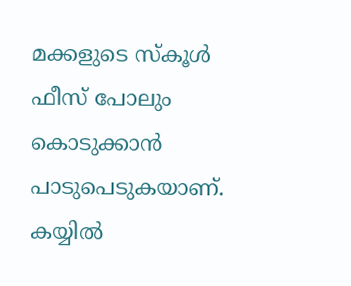മക്കളുടെ സ്കൂൾ ഫീസ് പോലും കൊടുക്കാൻ പാടുപെടുകയാണ്. കയ്യിൽ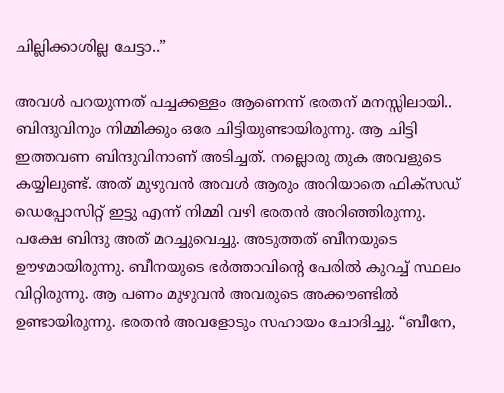ചില്ലിക്കാശില്ല ചേട്ടാ..”

അവൾ പറയുന്നത് പച്ചക്കള്ളം ആണെന്ന് ഭരതന് മനസ്സിലായി.. ബിന്ദുവിനും നിമ്മിക്കും ഒരേ ചിട്ടിയുണ്ടായിരുന്നു. ആ ചിട്ടി ഇത്തവണ ബിന്ദുവിനാണ് അടിച്ചത്. നല്ലൊരു തുക അവളുടെ കയ്യിലുണ്ട്. അത് മുഴുവൻ അവൾ ആരും അറിയാതെ ഫിക്സഡ് ഡെപ്പോസിറ്റ് ഇട്ടു എന്ന് നിമ്മി വഴി ഭരതൻ അറിഞ്ഞിരുന്നു. പക്ഷേ ബിന്ദു അത് മറച്ചുവെച്ചു. അടുത്തത് ബീനയുടെ ഊഴമായിരുന്നു. ബീനയുടെ ഭർത്താവിന്റെ പേരിൽ കുറച്ച് സ്ഥലം വിറ്റിരുന്നു. ആ പണം മുഴുവൻ അവരുടെ അക്കൗണ്ടിൽ ഉണ്ടായിരുന്നു. ഭരതൻ അവളോടും സഹായം ചോദിച്ചു. “ബീനേ,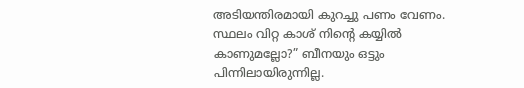അടിയന്തിരമായി കുറച്ചു പണം വേണം. സ്ഥലം വിറ്റ കാശ് നിന്റെ കയ്യിൽ കാണുമല്ലോ?” ബീനയും ഒട്ടും പിന്നിലായിരുന്നില്ല.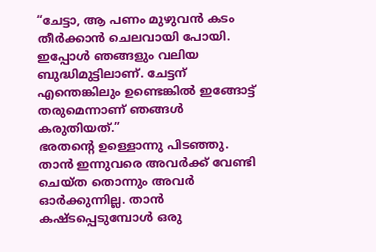“ചേട്ടാ, ആ പണം മുഴുവൻ കടം തീർക്കാൻ ചെലവായി പോയി. ഇപ്പോൾ ഞങ്ങളും വലിയ ബുദ്ധിമുട്ടിലാണ്. ചേട്ടന് എന്തെങ്കിലും ഉണ്ടെങ്കിൽ ഇങ്ങോട്ട് തരുമെന്നാണ് ഞങ്ങൾ കരുതിയത്.”
ഭരതന്റെ ഉള്ളൊന്നു പിടഞ്ഞു. താൻ ഇന്നുവരെ അവർക്ക് വേണ്ടി ചെയ്ത തൊന്നും അവർ ഓർക്കുന്നില്ല. താൻ കഷ്ടപ്പെടുമ്പോൾ ഒരു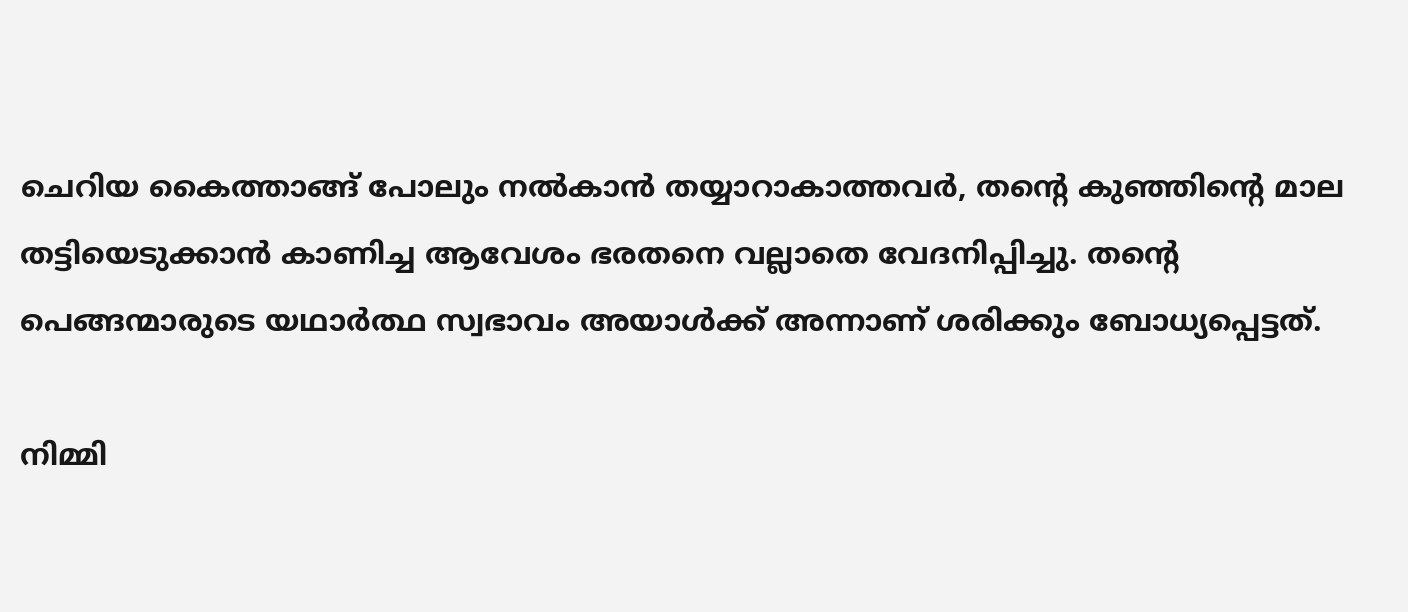ചെറിയ കൈത്താങ്ങ് പോലും നൽകാൻ തയ്യാറാകാത്തവർ, തന്റെ കുഞ്ഞിന്റെ മാല തട്ടിയെടുക്കാൻ കാണിച്ച ആവേശം ഭരതനെ വല്ലാതെ വേദനിപ്പിച്ചു. തന്റെ പെങ്ങന്മാരുടെ യഥാർത്ഥ സ്വഭാവം അയാൾക്ക് അന്നാണ് ശരിക്കും ബോധ്യപ്പെട്ടത്.

നിമ്മി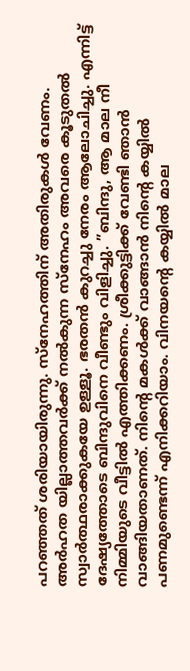പറഞ്ഞത് ശരിയായിരുന്നു. സ്നേഹത്തിന് അതിരുകൾ വേണം. അർഹത യില്ലാത്തവർക്ക് നൽകുന്ന സ്നേഹം അവരെ കൂടുതൽ സ്വാർത്ഥരാക്കുകയേ ഉള്ളൂ. ഭരതൻ കുറച്ചു നേരം ആലോചിച്ചു. എന്നിട്ട് ദേഷ്യത്തോടെ ബിന്ദുവിനെ വീണ്ടും വിളിച്ചു. ”ബിന്ദു, ആ മാല നീ നിമ്മിയുടെ വീട്ടിൽ എത്തിക്കണം. ശ്രീക്കുട്ടിക്ക് വേണ്ടി ഞാൻ വാങ്ങിയതാണത്. നിന്റെ മകൾക്ക് വാങ്ങാൻ നിന്റെ കയ്യിൽ പണമുണ്ടെന്ന് എനിക്കറിയാം. വിനയന്റെ കയ്യിൽ മാല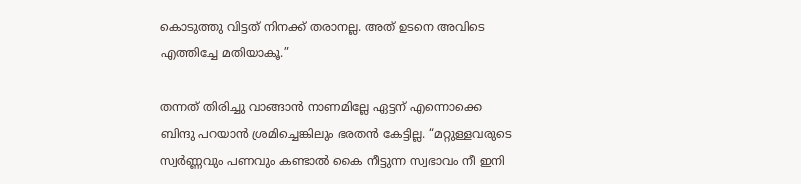കൊടുത്തു വിട്ടത് നിനക്ക് തരാനല്ല. അത് ഉടനെ അവിടെ എത്തിച്ചേ മതിയാകൂ.”

തന്നത് തിരിച്ചു വാങ്ങാൻ നാണമില്ലേ ഏട്ടന് എന്നൊക്കെ ബിന്ദു പറയാൻ ശ്രമിച്ചെങ്കിലും ഭരതൻ കേട്ടില്ല. “മറ്റുള്ളവരുടെ സ്വർണ്ണവും പണവും കണ്ടാൽ കൈ നീട്ടുന്ന സ്വഭാവം നീ ഇനി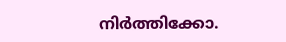നിർത്തിക്കോ.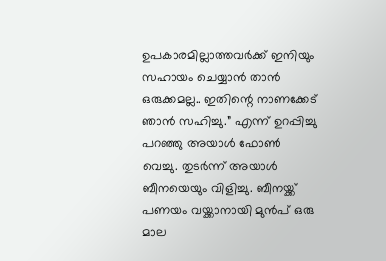ഉപകാരമില്ലാത്തവർക്ക് ഇനിയും സഹായം ചെയ്യാൻ താൻ ഒരുക്കമല്ല.. ഇതിന്റെ നാണക്കേട് ഞാൻ സഹിച്ചു.” എന്ന് ഉറപ്പിച്ചു പറഞ്ഞു അയാൾ ഫോൺ വെച്ചു. തുടർന്ന് അയാൾ ബീനയെയും വിളിച്ചു. ബീനയ്ക്ക് പണയം വയ്ക്കാനായി മുൻപ് ഒരു മാല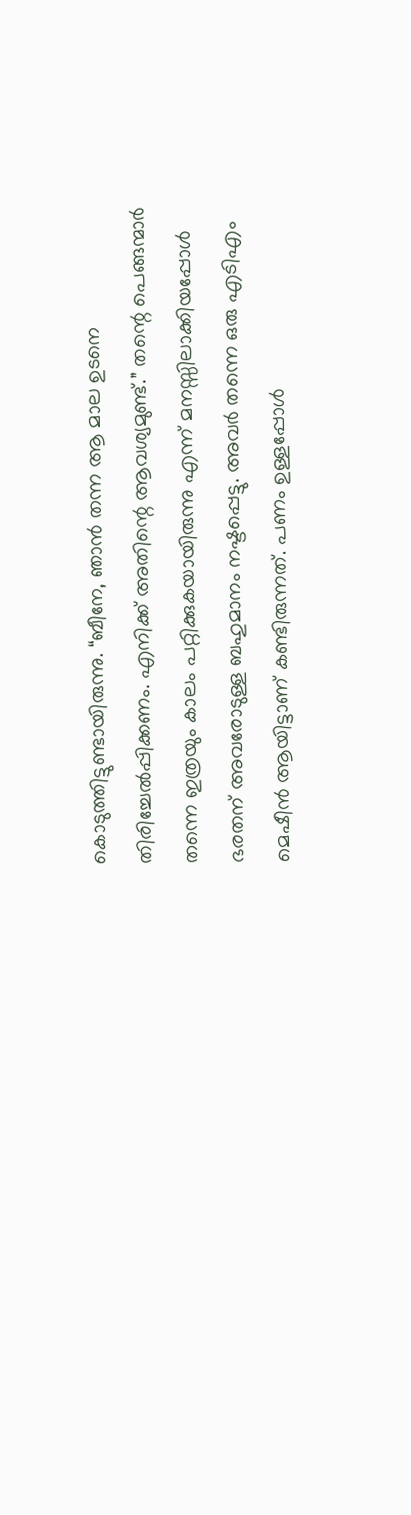കൊടുത്തിട്ടുണ്ടായിരുന്നു. “ബീനേ, ഞാൻ തന്ന ആ മാല ഉടനെ തിരിച്ചേൽപ്പിക്കണം. എനിക്ക് അതിന്റെ ആവശ്യമുണ്ട്.” തന്റെ പെങ്ങന്മാർ തന്നെ ഇത്രയും കാലം പറ്റിക്കുകയായിരുന്നു എന്ന് മനസ്സിലാക്കിയപ്പോൾ ഭരതന് അവരോടുള്ള ബഹുമാനം നഷ്ടപ്പെട്ടു. അവർ തന്നെ ഒരു എടിഎം മെഷീൻ ആയിട്ടാണ് കണ്ടിരുന്നത്. പണം ഉള്ളപ്പോൾ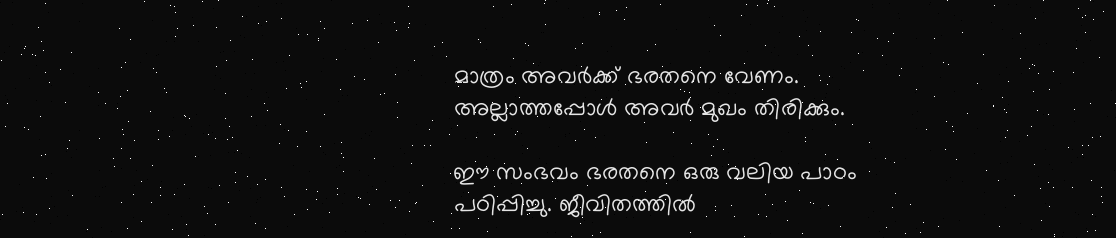മാത്രം അവർക്ക് ഭരതനെ വേണം. അല്ലാത്തപ്പോൾ അവർ മുഖം തിരിക്കും.

ഈ സംഭവം ഭരതനെ ഒരു വലിയ പാഠം പഠിപ്പിച്ചു. ജീവിതത്തിൽ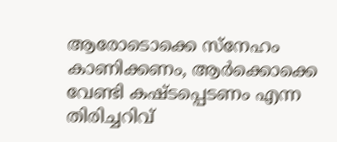ആരോടൊക്കെ സ്നേഹം കാണിക്കണം, ആർക്കൊക്കെ വേണ്ടി കഷ്ടപ്പെടണം എന്ന തിരിച്ചറിവ്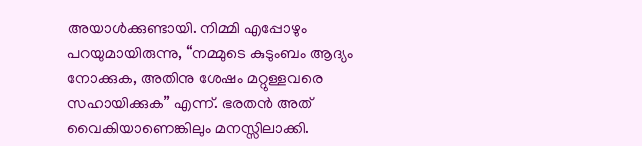അയാൾക്കുണ്ടായി. നിമ്മി എപ്പോഴും പറയുമായിരുന്നു, “നമ്മുടെ കുടുംബം ആദ്യം നോക്കുക, അതിനു ശേഷം മറ്റുള്ളവരെ സഹായിക്കുക” എന്ന്. ഭരതൻ അത് വൈകിയാണെങ്കിലും മനസ്സിലാക്കി.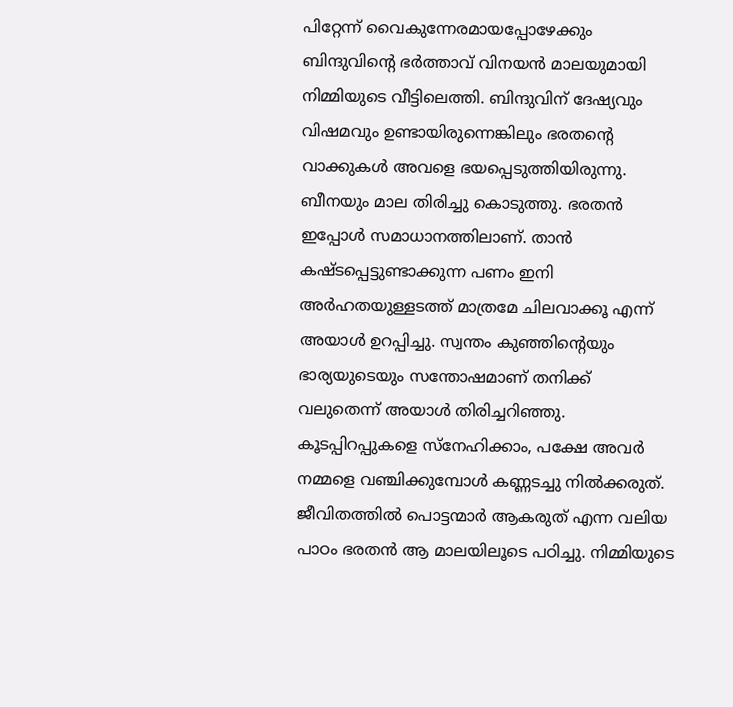പിറ്റേന്ന് വൈകുന്നേരമായപ്പോഴേക്കും ബിന്ദുവിന്റെ ഭർത്താവ് വിനയൻ മാലയുമായി നിമ്മിയുടെ വീട്ടിലെത്തി. ബിന്ദുവിന് ദേഷ്യവും വിഷമവും ഉണ്ടായിരുന്നെങ്കിലും ഭരതന്റെ വാക്കുകൾ അവളെ ഭയപ്പെടുത്തിയിരുന്നു. ബീനയും മാല തിരിച്ചു കൊടുത്തു. ഭരതൻ ഇപ്പോൾ സമാധാനത്തിലാണ്. താൻ കഷ്ടപ്പെട്ടുണ്ടാക്കുന്ന പണം ഇനി അർഹതയുള്ളടത്ത് മാത്രമേ ചിലവാക്കൂ എന്ന് അയാൾ ഉറപ്പിച്ചു. സ്വന്തം കുഞ്ഞിന്റെയും ഭാര്യയുടെയും സന്തോഷമാണ് തനിക്ക് വലുതെന്ന് അയാൾ തിരിച്ചറിഞ്ഞു. കൂടപ്പിറപ്പുകളെ സ്നേഹിക്കാം, പക്ഷേ അവർ നമ്മളെ വഞ്ചിക്കുമ്പോൾ കണ്ണടച്ചു നിൽക്കരുത്. ജീവിതത്തിൽ പൊട്ടന്മാർ ആകരുത് എന്ന വലിയ പാഠം ഭരതൻ ആ മാലയിലൂടെ പഠിച്ചു. നിമ്മിയുടെ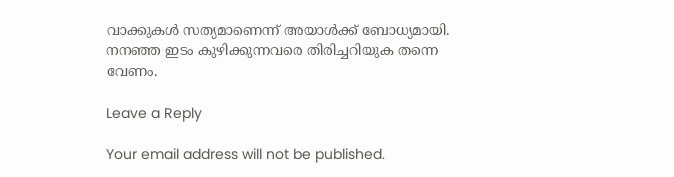വാക്കുകൾ സത്യമാണെന്ന് അയാൾക്ക് ബോധ്യമായി. നനഞ്ഞ ഇടം കുഴിക്കുന്നവരെ തിരിച്ചറിയുക തന്നെ വേണം.

Leave a Reply

Your email address will not be published.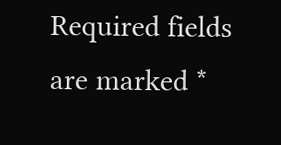Required fields are marked *